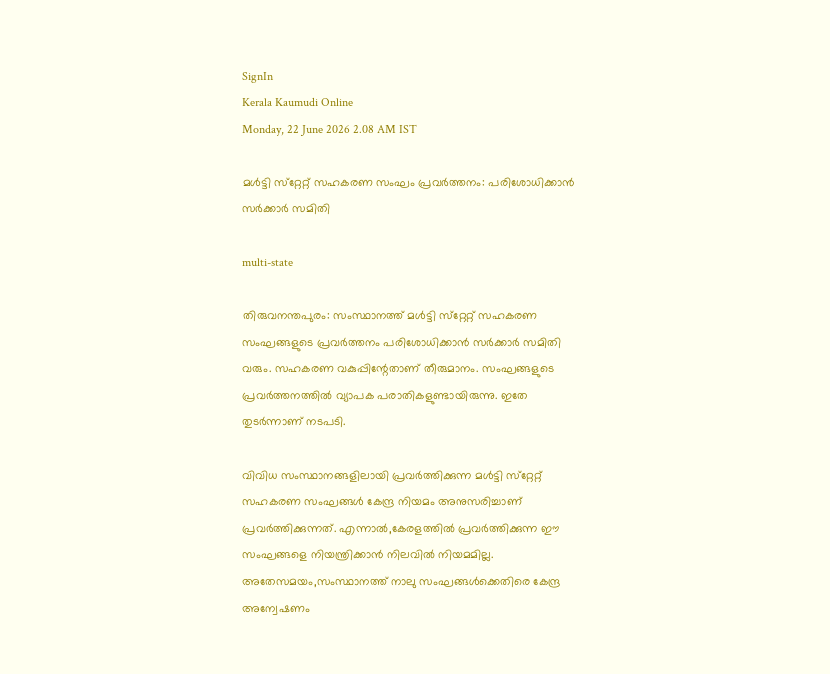SignIn
Kerala Kaumudi Online
Monday, 22 June 2026 2.08 AM IST

മൾട്ടി സ്‌റ്റേറ്റ് സഹകരണ സംഘം പ്രവർത്തനം: പരിശോധിക്കാൻ സർക്കാർ സമിതി

multi-state

തിരുവനന്തപുരം: സംസ്ഥാനത്ത് മൾട്ടി സ്‌റ്റേറ്റ് സഹകരണ സംഘങ്ങളുടെ പ്രവർത്തനം പരിശോധിക്കാൻ സർക്കാർ സമിതി വരും. സഹകരണ വകുപ്പിന്റേതാണ് തീരുമാനം. സംഘങ്ങളുടെ പ്രവർത്തനത്തിൽ വ്യാപക പരാതികളുണ്ടായിരുന്നു. ഇതേ തുടർന്നാണ് നടപടി.

വിവിധ സംസ്ഥാനങ്ങളിലായി പ്രവർത്തിക്കുന്ന മൾട്ടി സ്‌റ്റേറ്റ് സഹകരണ സംഘങ്ങൾ കേന്ദ്ര നിയമം അനുസരിച്ചാണ് പ്രവർത്തിക്കുന്നത്. എന്നാൽ,കേരളത്തിൽ പ്രവർത്തിക്കുന്ന ഈ സംഘങ്ങളെ നിയന്ത്രിക്കാൻ നിലവിൽ നിയമമില്ല. അതേസമയം,സംസ്ഥാനത്ത് നാലു സംഘങ്ങൾക്കെതിരെ കേന്ദ്ര അന്വേഷണം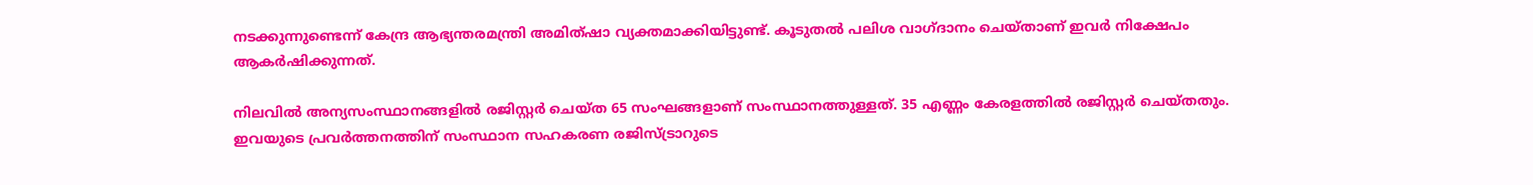നടക്കുന്നുണ്ടെന്ന് കേന്ദ്ര ആഭ്യന്തരമന്ത്രി അമിത്ഷാ വ്യക്തമാക്കിയിട്ടുണ്ട്. കൂടുതൽ പലിശ വാഗ്ദാനം ചെയ്താണ് ഇവർ നിക്ഷേപം ആകർഷിക്കുന്നത്.

നിലവിൽ അന്യസംസ്ഥാനങ്ങളിൽ രജിസ്റ്റർ ചെയ്ത 65 സംഘങ്ങളാണ് സംസ്ഥാനത്തുള്ളത്. 35 എണ്ണം കേരളത്തിൽ രജിസ്റ്റർ ചെയ്തതും. ഇവയുടെ പ്രവർത്തനത്തിന് സംസ്ഥാന സഹകരണ രജിസ്ട്രാറുടെ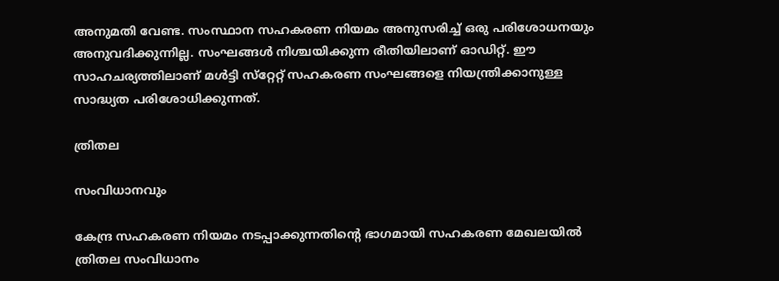അനുമതി വേണ്ട. സംസ്ഥാന സഹകരണ നിയമം അനുസരിച്ച് ഒരു പരിശോധനയും അനുവദിക്കുന്നില്ല. സംഘങ്ങൾ നിശ്ചയിക്കുന്ന രീതിയിലാണ് ഓഡിറ്റ്. ഈ സാഹചര്യത്തിലാണ് മൾട്ടി സ്‌റ്റേറ്റ് സഹകരണ സംഘങ്ങളെ നിയന്ത്രിക്കാനുള്ള സാദ്ധ്യത പരിശോധിക്കുന്നത്.

ത്രിതല

സംവിധാനവും

കേന്ദ്ര സഹകരണ നിയമം നടപ്പാക്കുന്നതിന്റെ ഭാഗമായി സഹകരണ മേഖലയിൽ ത്രിതല സംവിധാനം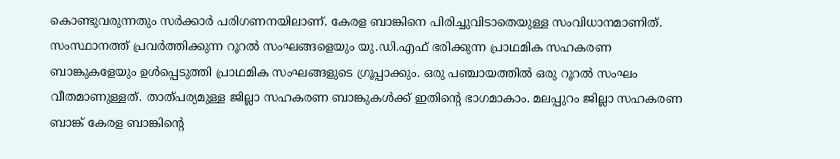കൊണ്ടുവരുന്നതും സർക്കാർ പരിഗണനയിലാണ്. കേരള ബാങ്കിനെ പിരിച്ചുവിടാതെയുള്ള സംവിധാനമാണിത്. സംസ്ഥാനത്ത് പ്രവർത്തിക്കുന്ന റൂറൽ സംഘങ്ങളെയും യു.ഡി.എഫ് ഭരിക്കുന്ന പ്രാഥമിക സഹകരണ ബാങ്കുകളേയും ഉൾപ്പെടുത്തി പ്രാഥമിക സംഘങ്ങളുടെ ഗ്രൂപ്പാക്കും. ഒരു പഞ്ചായത്തിൽ ഒരു റൂറൽ സംഘം വീതമാണുള്ളത്. താത്പര്യമുള്ള ജില്ലാ സഹകരണ ബാങ്കുകൾക്ക് ഇതിന്റെ ഭാഗമാകാം. മലപ്പുറം ജില്ലാ സഹകരണ ബാങ്ക് കേരള ബാങ്കിന്റെ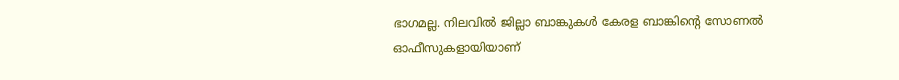ഭാഗമല്ല. നിലവിൽ ജില്ലാ ബാങ്കുകൾ കേരള ബാങ്കിന്റെ സോണൽ ഓഫീസുകളായിയാണ്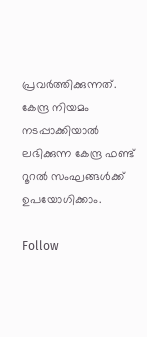പ്രവർത്തിക്കുന്നത്. കേന്ദ്ര നിയമം നടപ്പാക്കിയാൽ ലഭിക്കുന്ന കേന്ദ്ര ഫണ്ട് റൂറൽ സംഘങ്ങൾക്ക് ഉപയോഗിക്കാം.

Follow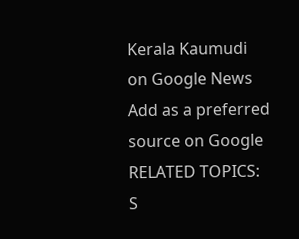Kerala Kaumudi on Google News Add as a preferred source on Google
RELATED TOPICS: S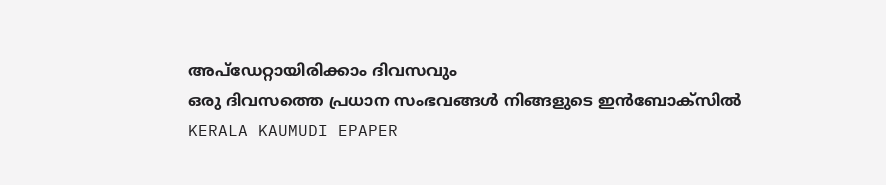അപ്ഡേറ്റായിരിക്കാം ദിവസവും
ഒരു ദിവസത്തെ പ്രധാന സംഭവങ്ങൾ നിങ്ങളുടെ ഇൻബോക്സിൽ
KERALA KAUMUDI EPAPER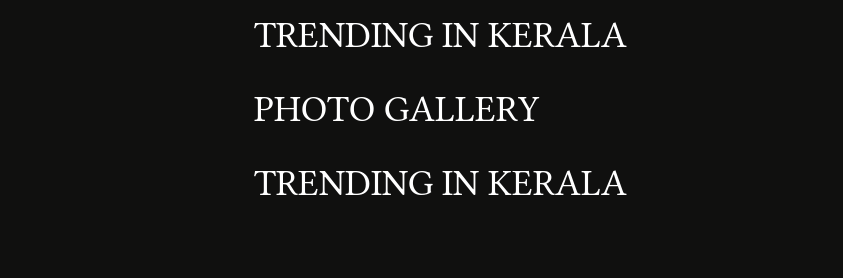TRENDING IN KERALA
PHOTO GALLERY
TRENDING IN KERALA